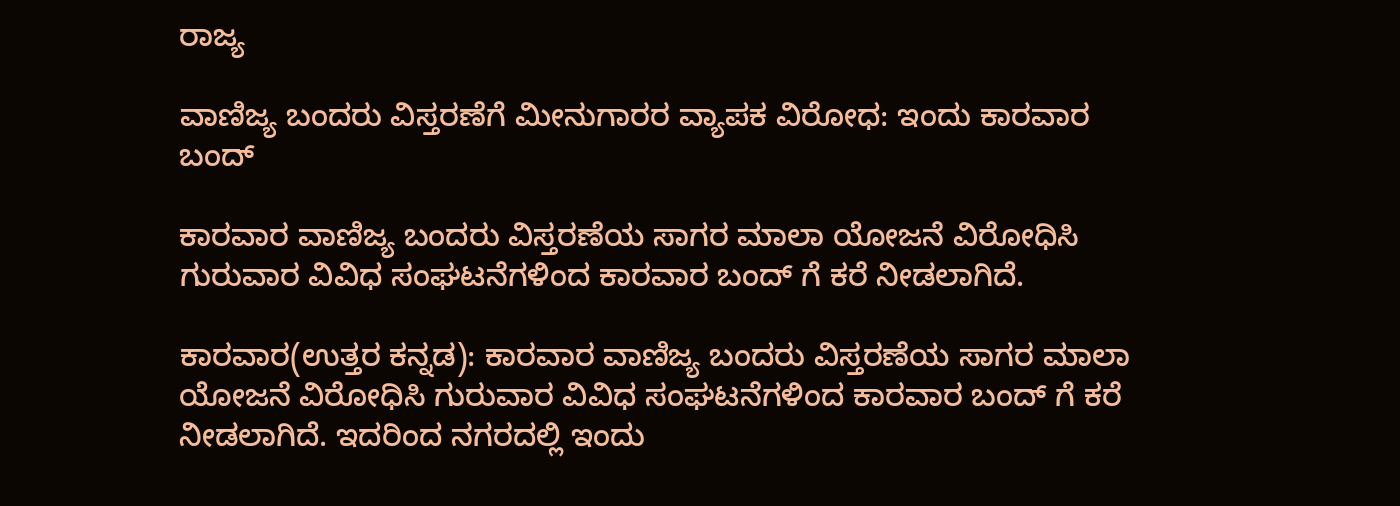ರಾಜ್ಯ

ವಾಣಿಜ್ಯ ಬಂದರು ವಿಸ್ತರಣೆಗೆ ಮೀನುಗಾರರ ವ್ಯಾಪಕ ವಿರೋಧ: ಇಂದು ಕಾರವಾರ ಬಂದ್

ಕಾರವಾರ ವಾಣಿಜ್ಯ ಬಂದರು ವಿಸ್ತರಣೆಯ ಸಾಗರ ಮಾಲಾ ಯೋಜನೆ ವಿರೋಧಿಸಿ ಗುರುವಾರ ವಿವಿಧ ಸಂಘಟನೆಗಳಿಂದ ಕಾರವಾರ ಬಂದ್ ಗೆ ಕರೆ ನೀಡಲಾಗಿದೆ.

ಕಾರವಾರ(ಉತ್ತರ ಕನ್ನಡ): ಕಾರವಾರ ವಾಣಿಜ್ಯ ಬಂದರು ವಿಸ್ತರಣೆಯ ಸಾಗರ ಮಾಲಾ ಯೋಜನೆ ವಿರೋಧಿಸಿ ಗುರುವಾರ ವಿವಿಧ ಸಂಘಟನೆಗಳಿಂದ ಕಾರವಾರ ಬಂದ್ ಗೆ ಕರೆ ನೀಡಲಾಗಿದೆ. ಇದರಿಂದ ನಗರದಲ್ಲಿ ಇಂದು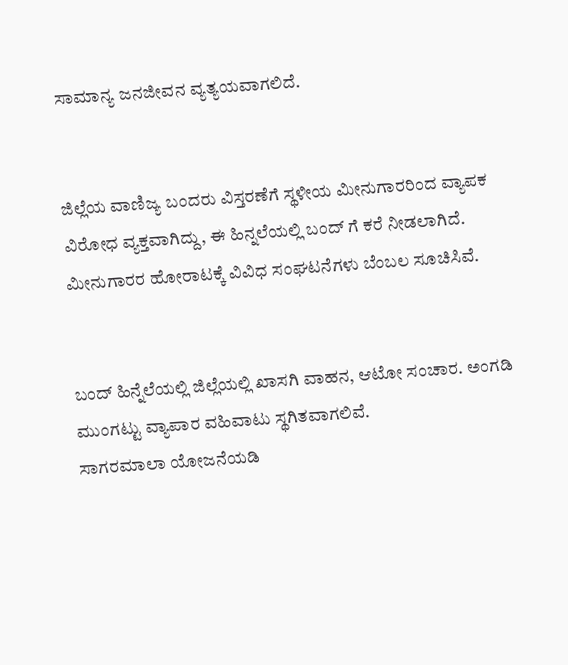ಸಾಮಾನ್ಯ ಜನಜೀವನ ವ್ಯತ್ಯಯವಾಗಲಿದೆ.


ಜಿಲ್ಲೆಯ ವಾಣಿಜ್ಯ ಬಂದರು ವಿಸ್ತರಣೆಗೆ ಸ್ಥಳೀಯ ಮೀನುಗಾರರಿಂದ ವ್ಯಾಪಕ ವಿರೋಧ ವ್ಯಕ್ತವಾಗಿದ್ದು, ಈ ಹಿನ್ನಲೆಯಲ್ಲಿ ಬಂದ್ ಗೆ ಕರೆ ನೀಡಲಾಗಿದೆ. ಮೀನುಗಾರರ ಹೋರಾಟಕ್ಕೆ ವಿವಿಧ ಸಂಘಟನೆಗಳು ಬೆಂಬಲ ಸೂಚಿಸಿವೆ.


ಬಂದ್ ಹಿನ್ನೆಲೆಯಲ್ಲಿ ಜಿಲ್ಲೆಯಲ್ಲಿ ಖಾಸಗಿ ವಾಹನ, ಆಟೋ ಸಂಚಾರ. ಅಂಗಡಿ ಮುಂಗಟ್ಟು ವ್ಯಾಪಾರ ವಹಿವಾಟು ಸ್ಥಗಿತವಾಗಲಿವೆ.
ಸಾಗರಮಾಲಾ ಯೋಜನೆಯಡಿ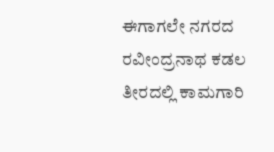ಈಗಾಗಲೇ ನಗರದ ರವೀಂದ್ರನಾಥ ಕಡಲ ತೀರದಲ್ಲಿ ಕಾಮಗಾರಿ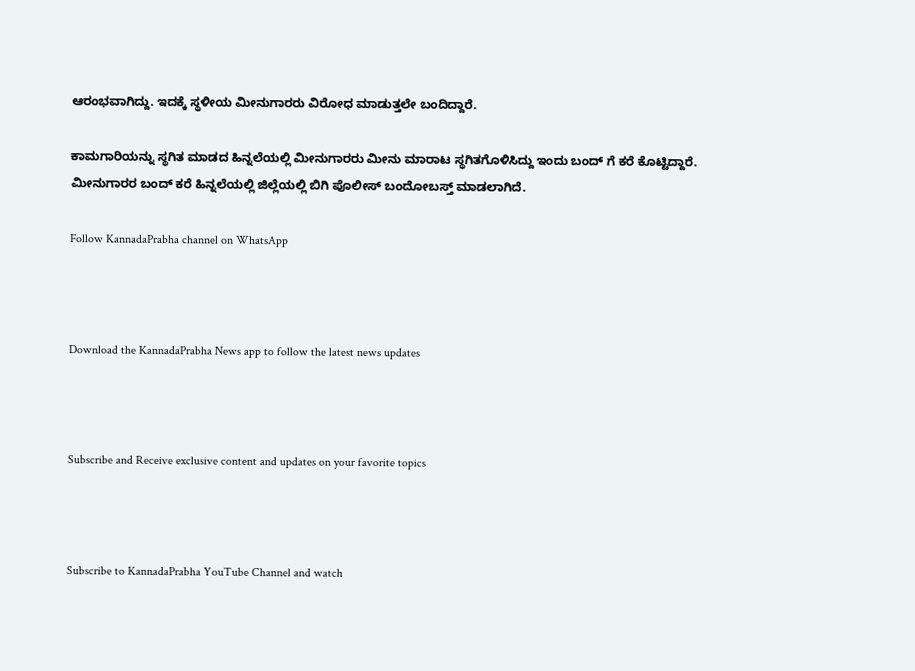ಆರಂಭವಾಗಿದ್ದು. ಇದಕ್ಕೆ ಸ್ಥಳೀಯ ಮೀನುಗಾರರು ವಿರೋಧ ಮಾಡುತ್ತಲೇ ಬಂದಿದ್ದಾರೆ.

ಕಾಮಗಾರಿಯನ್ನು ಸ್ಥಗಿತ ಮಾಡದ ಹಿನ್ನಲೆಯಲ್ಲಿ ಮೀನುಗಾರರು ಮೀನು ಮಾರಾಟ ಸ್ಥಗಿತಗೊಳಿಸಿದ್ದು ಇಂದು ಬಂದ್ ಗೆ ಕರೆ ಕೊಟ್ಟಿದ್ದಾರೆ. ಮೀನುಗಾರರ ಬಂದ್ ಕರೆ ಹಿನ್ನಲೆಯಲ್ಲಿ ಜಿಲ್ಲೆಯಲ್ಲಿ ಬಿಗಿ ಪೊಲೀಸ್ ಬಂದೋಬಸ್ತ್ ಮಾಡಲಾಗಿದೆ.

Follow KannadaPrabha channel on WhatsApp



Download the KannadaPrabha News app to follow the latest news updates



Subscribe and Receive exclusive content and updates on your favorite topics



Subscribe to KannadaPrabha YouTube Channel and watch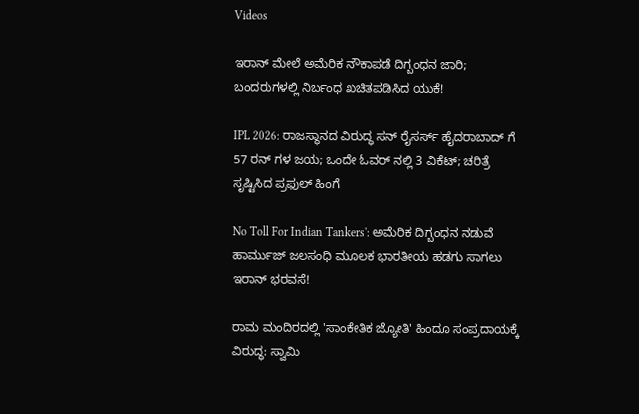Videos

ಇರಾನ್ ಮೇಲೆ ಅಮೆರಿಕ ನೌಕಾಪಡೆ ದಿಗ್ಬಂಧನ ಜಾರಿ; ಬಂದರುಗಳಲ್ಲಿ ನಿರ್ಬಂಧ ಖಚಿತಪಡಿಸಿದ ಯುಕೆ!

IPL 2026: ರಾಜಸ್ಥಾನದ ವಿರುದ್ಧ ಸನ್ ರೈಸರ್ಸ್ ಹೈದರಾಬಾದ್ ಗೆ 57 ರನ್ ಗಳ ಜಯ; ಒಂದೇ ಓವರ್ ನಲ್ಲಿ 3 ವಿಕೆಟ್; ಚರಿತ್ರೆ ಸೃಷ್ಟಿಸಿದ ಪ್ರಫುಲ್ ಹಿಂಗೆ

No Toll For Indian Tankers': ಅಮೆರಿಕ ದಿಗ್ಬಂಧನ ನಡುವೆ ಹಾರ್ಮುಜ್ ಜಲಸಂಧಿ ಮೂಲಕ ಭಾರತೀಯ ಹಡಗು ಸಾಗಲು ಇರಾನ್ ಭರವಸೆ!

ರಾಮ ಮಂದಿರದಲ್ಲಿ 'ಸಾಂಕೇತಿಕ ಜ್ಯೋತಿ' ಹಿಂದೂ ಸಂಪ್ರದಾಯಕ್ಕೆ ವಿರುದ್ಧ: ಸ್ವಾಮಿ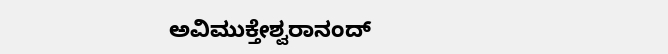ಅವಿಮುಕ್ತೇಶ್ವರಾನಂದ್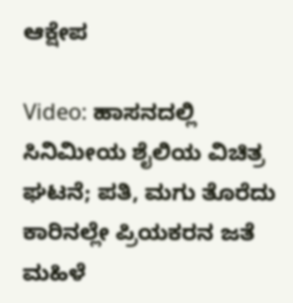ಆಕ್ಷೇಪ

Video: ಹಾಸನದಲ್ಲಿ ಸಿನಿಮೀಯ ಶೈಲಿಯ ವಿಚಿತ್ರ ಘಟನೆ; ಪತಿ, ಮಗು ತೊರೆದು ಕಾರಿನಲ್ಲೇ ಪ್ರಿಯಕರನ ಜತೆ ಮಹಿಳೆ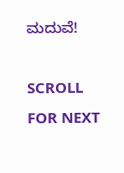ಮದುವೆ!

SCROLL FOR NEXT